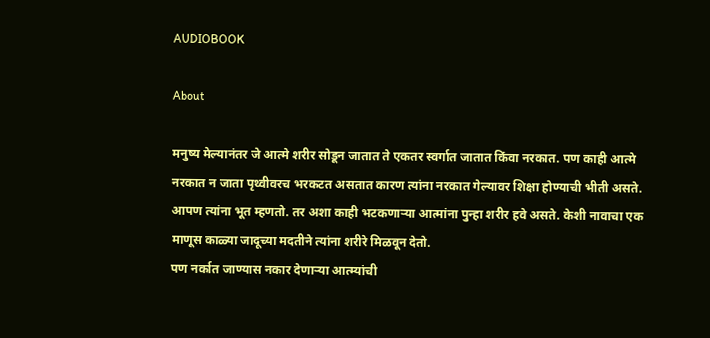AUDIOBOOK

About

मनुष्य मेल्यानंतर जे आत्मे शरीर सोडून जातात ते एकतर स्वर्गात जातात किंवा नरकात. पण काही आत्मे नरकात न जाता पृथ्वीवरच भरकटत असतात कारण त्यांना नरकात गेल्यावर शिक्षा होण्याची भीती असते. आपण त्यांना भूत म्हणतो. तर अशा काही भटकणाऱ्या आत्मांना पुन्हा शरीर हवे असते. केशी नावाचा एक माणूस काळ्या जादूच्या मदतीने त्यांना शरीरे मिळवून देतो.
पण नर्कात जाण्यास नकार देणाऱ्या आत्म्यांची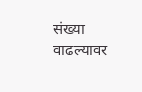संख्या वाढल्यावर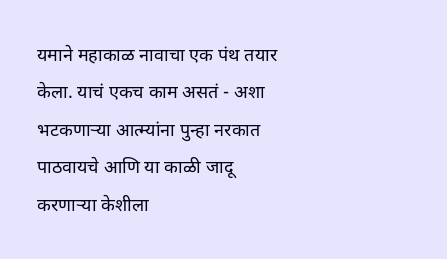यमाने महाकाळ नावाचा एक पंथ तयार केला. याचं एकच काम असतं - अशा भटकणाऱ्या आत्म्यांना पुन्हा नरकात पाठवायचे आणि या काळी जादू करणाऱ्या केशीला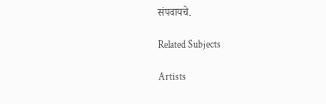संपवायचे.

Related Subjects

Artists